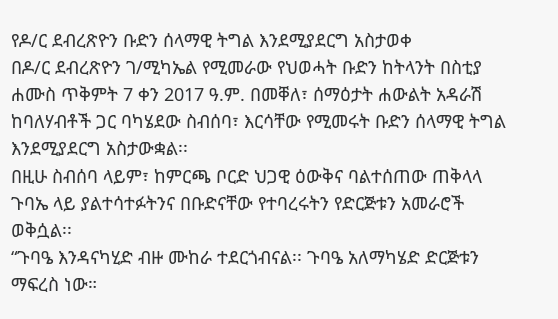የዶ/ር ደብረጽዮን ቡድን ሰላማዊ ትግል እንደሚያደርግ አስታወቀ
በዶ/ር ደብረጽዮን ገ/ሚካኤል የሚመራው የህወሓት ቡድን ከትላንት በስቲያ ሐሙስ ጥቅምት 7 ቀን 2017 ዓ.ም. በመቐለ፣ ሰማዕታት ሐውልት አዳራሽ ከባለሃብቶች ጋር ባካሄደው ስብሰባ፣ እርሳቸው የሚመሩት ቡድን ሰላማዊ ትግል እንደሚያደርግ አስታውቋል፡፡
በዚሁ ስብሰባ ላይም፣ ከምርጫ ቦርድ ህጋዊ ዕውቅና ባልተሰጠው ጠቅላላ ጉባኤ ላይ ያልተሳተፉትንና በቡድናቸው የተባረሩትን የድርጅቱን አመራሮች ወቅሷል፡፡
“ጉባዔ እንዳናካሂድ ብዙ ሙከራ ተደርጎብናል፡፡ ጉባዔ አለማካሄድ ድርጅቱን ማፍረስ ነው።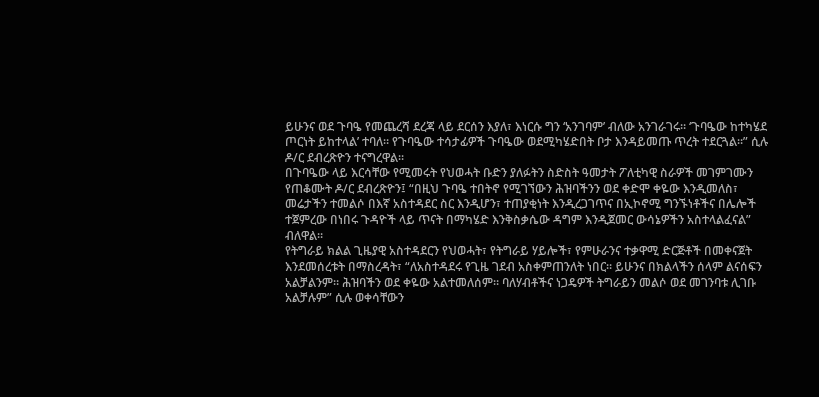ይሁንና ወደ ጉባዔ የመጨረሻ ደረጃ ላይ ደርሰን እያለ፣ እነርሱ ግን ‘አንገባም’ ብለው አንገራገሩ። ‘ጉባዔው ከተካሄደ ጦርነት ይከተላል’ ተባለ። የጉባዔው ተሳታፊዎች ጉባዔው ወደሚካሄድበት ቦታ እንዳይመጡ ጥረት ተደርጓል።” ሲሉ ዶ/ር ደብረጽዮን ተናግረዋል፡፡
በጉባዔው ላይ እርሳቸው የሚመሩት የህወሓት ቡድን ያለፉትን ስድስት ዓመታት ፖለቲካዊ ስራዎች መገምገሙን የጠቆሙት ዶ/ር ደብረጽዮን፤ “በዚህ ጉባዔ ተበትኖ የሚገኘውን ሕዝባችንን ወደ ቀድሞ ቀዬው እንዲመለስ፣ መሬታችን ተመልሶ በእኛ አስተዳደር ስር እንዲሆን፣ ተጠያቂነት እንዲረጋገጥና በኢኮኖሚ ግንኙነቶችና በሌሎች ተጀምረው በነበሩ ጉዳዮች ላይ ጥናት በማካሄድ እንቅስቃሴው ዳግም እንዲጀመር ውሳኔዎችን አስተላልፈናል” ብለዋል።
የትግራይ ክልል ጊዜያዊ አስተዳደርን የህወሓት፣ የትግራይ ሃይሎች፣ የምሁራንና ተቃዋሚ ድርጅቶች በመቀናጀት እንደመሰረቱት በማስረዳት፣ “ለአስተዳደሩ የጊዜ ገደብ አስቀምጠንለት ነበር። ይሁንና በክልላችን ሰላም ልናሰፍን አልቻልንም። ሕዝባችን ወደ ቀዬው አልተመለሰም። ባለሃብቶችና ነጋዴዎች ትግራይን መልሶ ወደ መገንባቱ ሊገቡ አልቻሉም” ሲሉ ወቀሳቸውን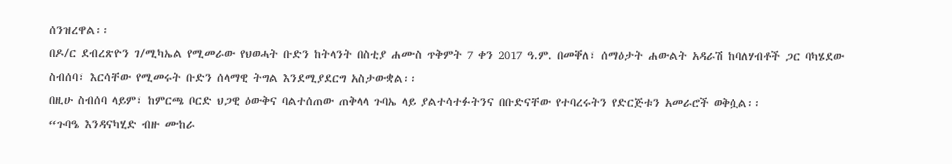ሰንዝረዋል፡፡
በዶ/ር ደብረጽዮን ገ/ሚካኤል የሚመራው የህወሓት ቡድን ከትላንት በስቲያ ሐሙስ ጥቅምት 7 ቀን 2017 ዓ.ም. በመቐለ፣ ሰማዕታት ሐውልት አዳራሽ ከባለሃብቶች ጋር ባካሄደው ስብሰባ፣ እርሳቸው የሚመሩት ቡድን ሰላማዊ ትግል እንደሚያደርግ አስታውቋል፡፡
በዚሁ ስብሰባ ላይም፣ ከምርጫ ቦርድ ህጋዊ ዕውቅና ባልተሰጠው ጠቅላላ ጉባኤ ላይ ያልተሳተፉትንና በቡድናቸው የተባረሩትን የድርጅቱን አመራሮች ወቅሷል፡፡
“ጉባዔ እንዳናካሂድ ብዙ ሙከራ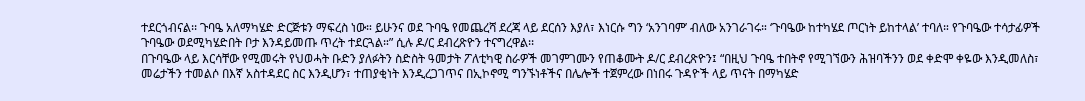ተደርጎብናል፡፡ ጉባዔ አለማካሄድ ድርጅቱን ማፍረስ ነው። ይሁንና ወደ ጉባዔ የመጨረሻ ደረጃ ላይ ደርሰን እያለ፣ እነርሱ ግን ‘አንገባም’ ብለው አንገራገሩ። ‘ጉባዔው ከተካሄደ ጦርነት ይከተላል’ ተባለ። የጉባዔው ተሳታፊዎች ጉባዔው ወደሚካሄድበት ቦታ እንዳይመጡ ጥረት ተደርጓል።” ሲሉ ዶ/ር ደብረጽዮን ተናግረዋል፡፡
በጉባዔው ላይ እርሳቸው የሚመሩት የህወሓት ቡድን ያለፉትን ስድስት ዓመታት ፖለቲካዊ ስራዎች መገምገሙን የጠቆሙት ዶ/ር ደብረጽዮን፤ “በዚህ ጉባዔ ተበትኖ የሚገኘውን ሕዝባችንን ወደ ቀድሞ ቀዬው እንዲመለስ፣ መሬታችን ተመልሶ በእኛ አስተዳደር ስር እንዲሆን፣ ተጠያቂነት እንዲረጋገጥና በኢኮኖሚ ግንኙነቶችና በሌሎች ተጀምረው በነበሩ ጉዳዮች ላይ ጥናት በማካሄድ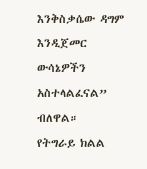እንቅስቃሴው ዳግም እንዲጀመር ውሳኔዎችን አስተላልፈናል” ብለዋል።
የትግራይ ክልል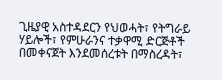ጊዜያዊ አስተዳደርን የህወሓት፣ የትግራይ ሃይሎች፣ የምሁራንና ተቃዋሚ ድርጅቶች በመቀናጀት እንደመሰረቱት በማስረዳት፣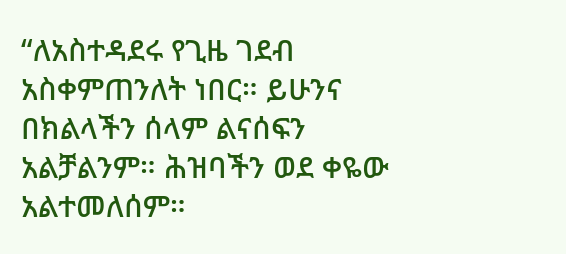“ለአስተዳደሩ የጊዜ ገደብ አስቀምጠንለት ነበር። ይሁንና በክልላችን ሰላም ልናሰፍን አልቻልንም። ሕዝባችን ወደ ቀዬው አልተመለሰም።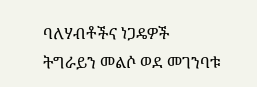ባለሃብቶችና ነጋዴዎች ትግራይን መልሶ ወደ መገንባቱ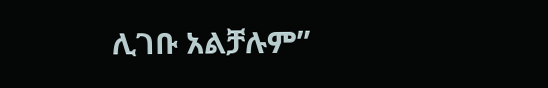ሊገቡ አልቻሉም”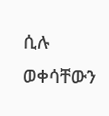ሲሉ ወቀሳቸውን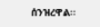ሰንዝረዋል፡፡